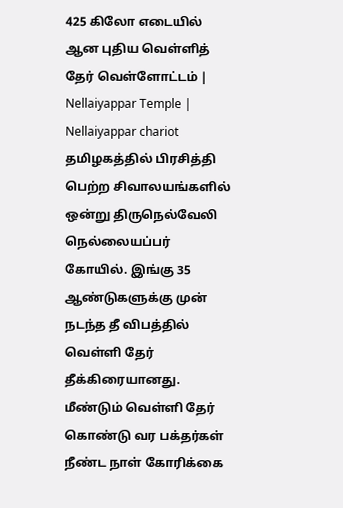425 கிலோ எடையில் ஆன புதிய வெள்ளித் தேர் வெள்ளோட்டம் | Nellaiyappar Temple | Nellaiyappar chariot
தமிழகத்தில் பிரசித்தி பெற்ற சிவாலயங்களில் ஒன்று திருநெல்வேலி நெல்லையப்பர் கோயில். இங்கு 35 ஆண்டுகளுக்கு முன் நடந்த தீ விபத்தில் வெள்ளி தேர் தீக்கிரையானது. மீண்டும் வெள்ளி தேர் கொண்டு வர பக்தர்கள் நீண்ட நாள் கோரிக்கை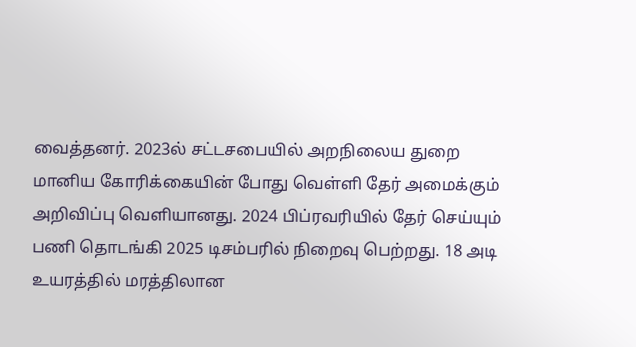வைத்தனர். 2023ல் சட்டசபையில் அறநிலைய துறை மானிய கோரிக்கையின் போது வெள்ளி தேர் அமைக்கும் அறிவிப்பு வெளியானது. 2024 பிப்ரவரியில் தேர் செய்யும் பணி தொடங்கி 2025 டிசம்பரில் நிறைவு பெற்றது. 18 அடி உயரத்தில் மரத்திலான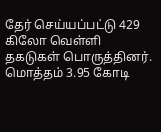தேர் செய்யப்பட்டு 429 கிலோ வெள்ளி தகடுகள் பொருத்தினர். மொத்தம் 3.95 கோடி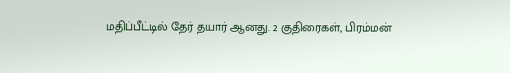மதிப்பீட்டில் தேர் தயார் ஆனது. 2 குதிரைகள், பிரம்மன்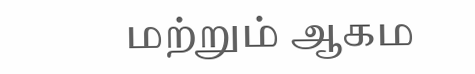மற்றும் ஆகம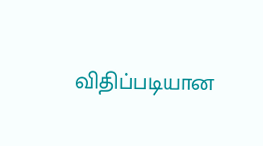விதிப்படியான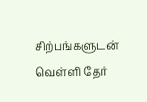சிற்பங்களுடன் வெள்ளி தேர்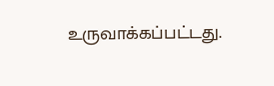உருவாக்கப்பட்டது.